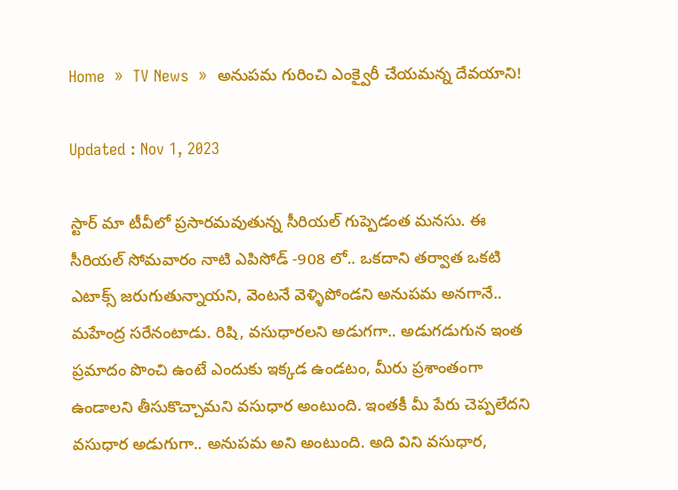Home  »  TV News  »  అనుపమ‌ గురించి ఎంక్వైరీ చేయమన్న దేవయాని!

Updated : Nov 1, 2023

స్టార్ మా టీవీలో ప్రసారమవుతున్న సీరియల్ గుప్పెడంత మనసు. ఈ సీరియల్ సోమవారం నాటి ఎపిసోడ్ -908 లో.. ఒకదాని తర్వాత ఒకటి ఎటాక్స్ జరుగుతున్నాయని, వెంటనే వెళ్ళిపోండని అనుపమ అనగానే.. మహేంద్ర సరేనంటాడు. రిషి, వసుధారలని అడుగగా.. అడుగడుగున ఇంత ప్రమాదం పొంచి ఉంటే ఎందుకు ఇక్కడ ఉండటం, మీరు ప్రశాంతంగా ఉండాలని తీసుకొచ్చామని వసుధార అంటుంది. ఇంతకీ మీ పేరు చెప్పలేదని వసుధార అడుగుగా.. అనుపమ అని అంటుంది. అది విని వసుధార,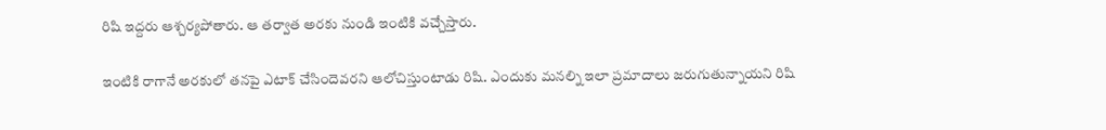రిషి ఇద్దరు ఆశ్చర్యపోతారు. ఆ తర్వాత అరకు నుండి ఇంటికి వచ్చేస్తారు.

ఇంటికి రాగానే అరకులో తనపై ఎటాక్ చేసిందెవరని ఆలోచిస్తుంటాడు రిషి. ఎందుకు మనల్ని ఇలా ప్రమాదాలు జరుగుతున్నాయని రిషి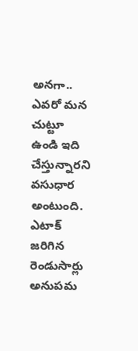అనగా.. ఎవరో మన చుట్టూ ఉండి ఇది చేస్తున్నారని వసుధార అంటుంది. ఎటాక్ జరిగిన రెండుసార్లు అనుపమ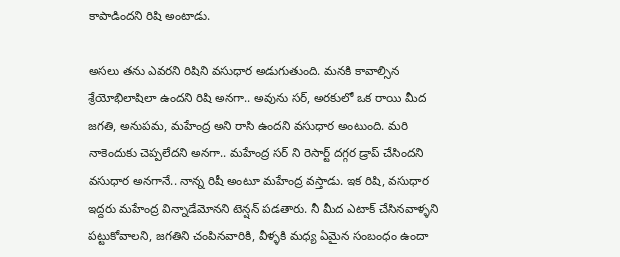కాపాడిందని రిషి అంటాడు.

అసలు తను ఎవరని రిషిని వసుధార అడుగుతుంది. మనకి కావాల్సిన శ్రేయోభిలాషిలా ఉందని రిషి అనగా.. అవును సర్, అరకులో ఒక రాయి మీద జగతి, అనుపమ, మహేంద్ర అని రాసి ఉందని వసుధార అంటుంది. మరి నాకెందుకు చెప్పలేదని అనగా.. మహేంద్ర సర్ ని రెసార్ట్ దగ్గర డ్రాప్ చేసిందని వసుధార అనగానే.. నాన్న రిషీ అంటూ మహేంద్ర వస్తాడు. ఇక రిషి, వసుధార ఇద్దరు మహేంద్ర విన్నాడేమోనని టెన్షన్ పడతారు. నీ మీద ఎటాక్ చేసినవాళ్ళని పట్టుకోవాలని, జగతిని చంపినవారికి, వీళ్ళకి మధ్య ఏమైన సంబంధం ఉందా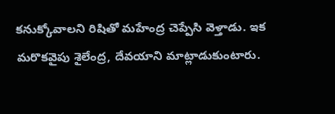కనుక్కోవాలని రిషితో మహేంద్ర చెప్పేసి వెళ్తాడు. ఇక మరొకవైపు శైలేంద్ర, దేవయాని మాట్లాడుకుంటారు.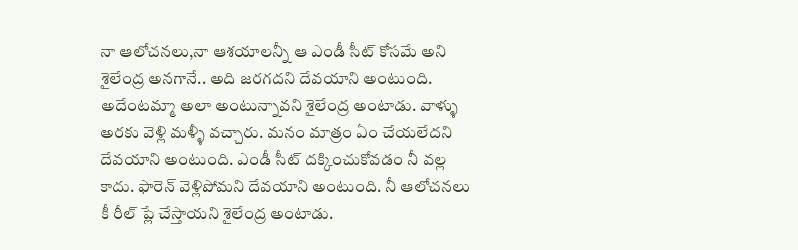నా ఆలోచనలు,నా ఆశయాలన్నీ ఆ ఎండీ సీట్ కోసమే అని శైలేంద్ర అనగానే.. అది జరగదని దేవయాని అంటుంది. అదేంటమ్మా అలా అంటున్నావని శైలేంద్ర అంటాడు. వాళ్ళు అరకు వెళ్లి మళ్ళీ వచ్చారు. మనం మాత్రం ఏం చేయలేదని దేవయాని అంటుంది. ఎండీ సీట్ దక్కించుకోవడం నీ వల్ల కాదు. ఫారెన్ వెళ్లిపోమని దేవయాని అంటుంది. నీ ఆలోచనలు కీ రీల్ ప్లే చేస్తాయని శైలేంద్ర అంటాడు‌.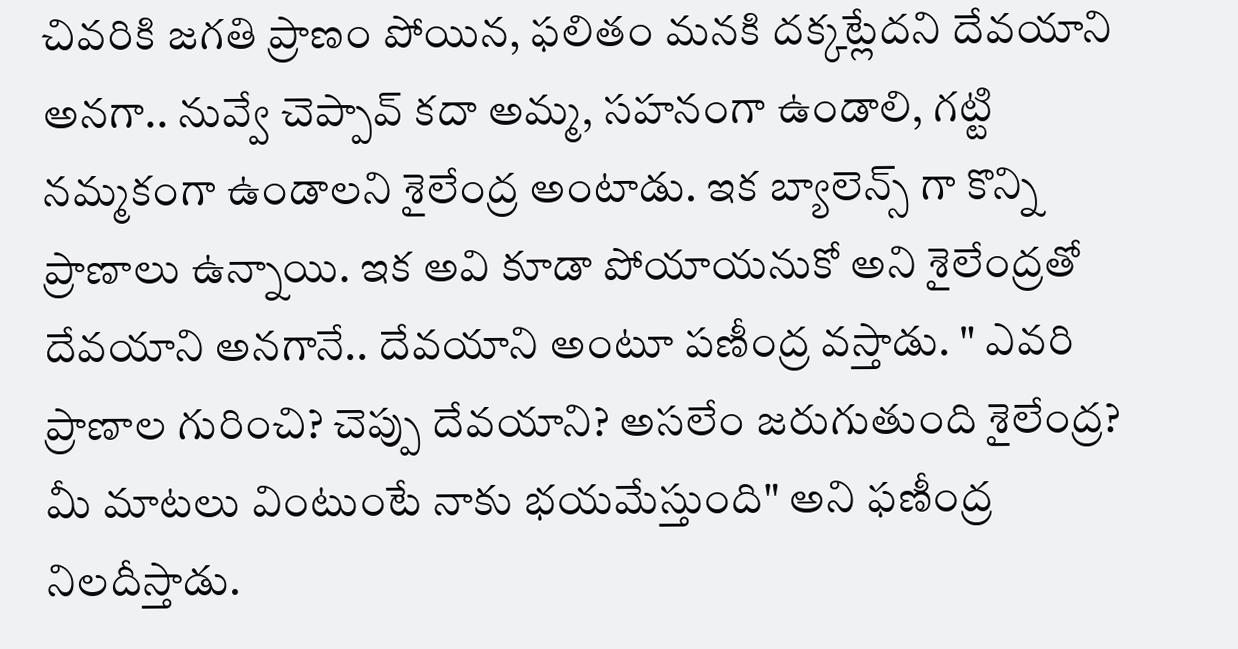చివరికి జగతి ప్రాణం పోయిన, ఫలితం మనకి దక్కట్లేదని దేవయాని అనగా.. నువ్వే చెప్పావ్ కదా అమ్మ, సహనంగా ఉండాలి, గట్టి నమ్మకంగా ఉండాలని శైలేంద్ర అంటాడు. ఇక బ్యాలెన్స్ గా కొన్ని ప్రాణాలు ఉన్నాయి. ఇక అవి కూడా పోయాయనుకో అని శైలేంద్రతో దేవయాని అనగానే.. దేవయాని అంటూ పణీంద్ర వస్తాడు. " ఎవరి ప్రాణాల గురించి? చెప్పు దేవయాని? అసలేం జరుగుతుంది శైలేంద్ర? మీ మాటలు వింటుంటే నాకు భయమేస్తుంది" అని ఫణీంద్ర నిలదీస్తాడు.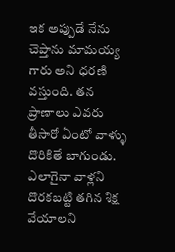ఇక అప్పుడే నేను చెప్తాను మామయ్య గారు అని ధరణి వస్తుంది. తన ప్రాణాలు ఎవరు తీసారో ఏంటో వాళ్ళు దొరికితే బాగుండు. ఎలాగైనా వాళ్లని దొరకబట్టి తగిన శిక్ష వేయాలని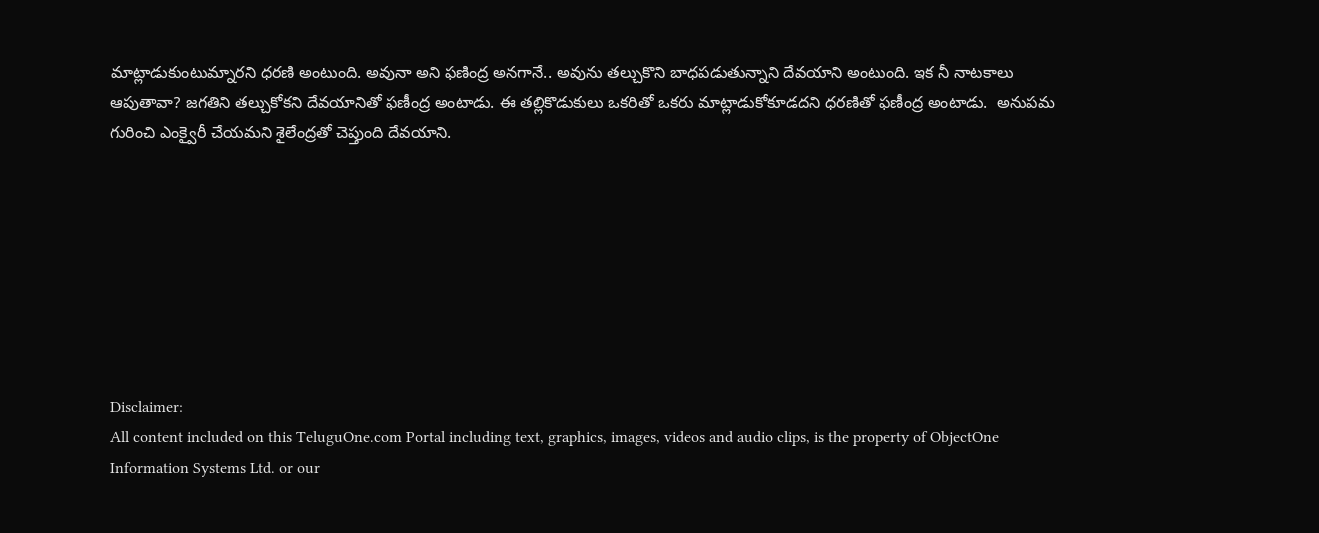మాట్లాడుకుంటుమ్నారని ధరణి అంటుంది. అవునా అని ఫణింద్ర అనగానే.. అవును తల్చుకొని బాధపడుతున్నాని దేవయాని అంటుంది. ఇక నీ నాటకాలు ఆపుతావా? జగతిని తల్చుకోకని దేవయానితో ఫణీంద్ర అంటాడు. ఈ తల్లికొడుకులు ఒకరితో ఒకరు మాట్లాడుకోకూడదని ధరణితో ఫణీంద్ర అంటాడు.  అనుపమ గురించి ఎంక్వైరీ చేయమని శైలేంద్రతో చెప్తుంది దేవయాని.








Disclaimer:
All content included on this TeluguOne.com Portal including text, graphics, images, videos and audio clips, is the property of ObjectOne Information Systems Ltd. or our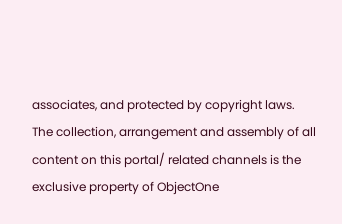associates, and protected by copyright laws. The collection, arrangement and assembly of all content on this portal/ related channels is the exclusive property of ObjectOne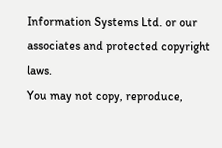Information Systems Ltd. or our associates and protected copyright laws.
You may not copy, reproduce,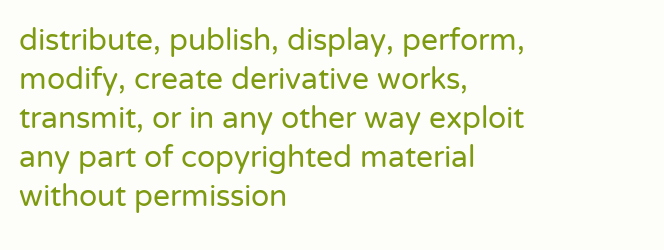distribute, publish, display, perform, modify, create derivative works, transmit, or in any other way exploit any part of copyrighted material without permission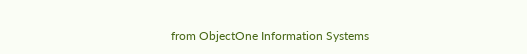from ObjectOne Information Systems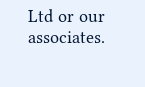Ltd or our associates.